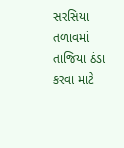સરસિયા તળાવમાં તાજિયા ઠંડા કરવા માટે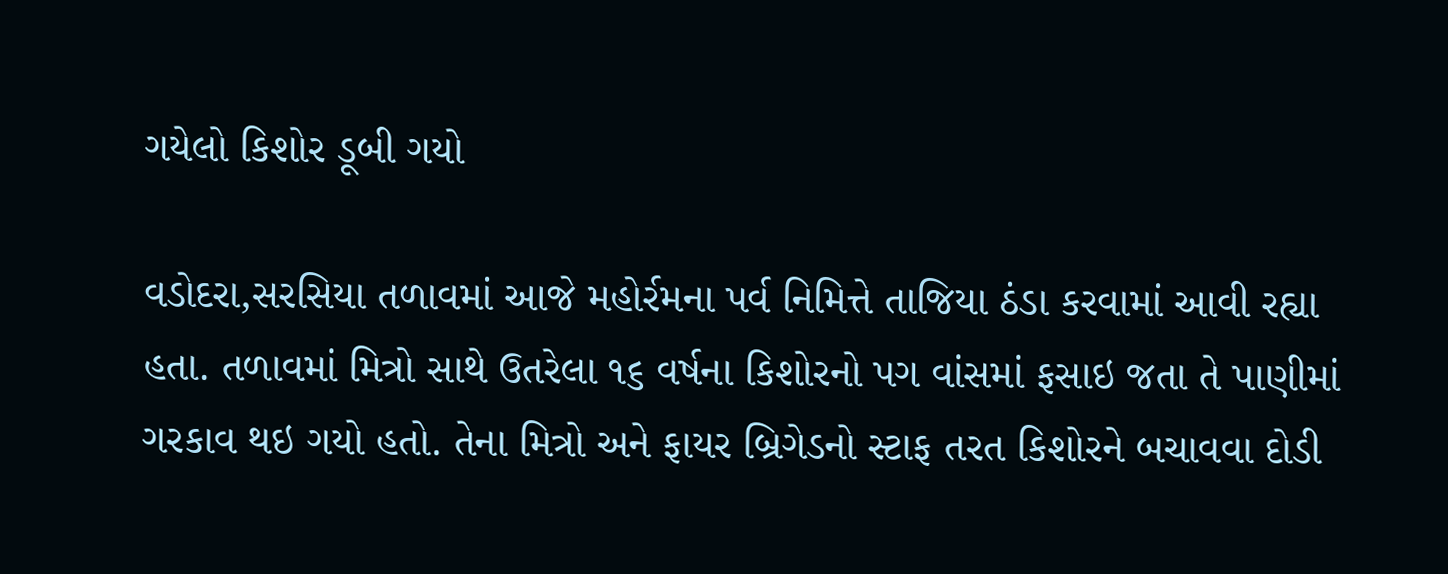ગયેલો કિશોર ડૂબી ગયો

વડોદરા,સરસિયા તળાવમાં આજે મહોર્રમના પર્વ નિમિત્તે તાજિયા ઠંડા કરવામાં આવી રહ્યા હતા. તળાવમાં મિત્રો સાથે ઉતરેલા ૧૬ વર્ષના કિશોરનો પગ વાંસમાં ફસાઇ જતા તે પાણીમાં ગરકાવ થઇ ગયો હતો. તેના મિત્રો અને ફાયર બ્રિગેડનો સ્ટાફ તરત કિશોરને બચાવવા દોડી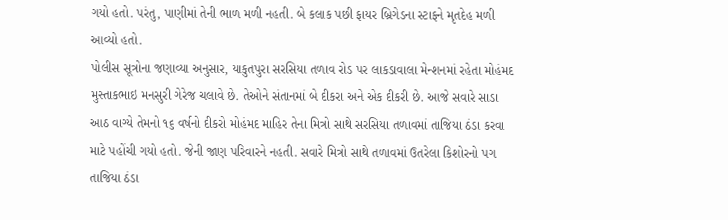ગયો હતો. પરંતુ, પાણીમાં તેની ભાળ મળી નહતી. બે કલાક પછી ફાયર બ્રિગેડના સ્ટાફને મૃતદેહ મળી આવ્યો હતો.
પોલીસ સૂત્રોના જણાવ્યા અનુસાર, યાકુતપુરા સરસિયા તળાવ રોડ પર લાકડાવાલા મેન્શનમાં રહેતા મોહંમદ મુસ્તાકભાઇ મનસુરી ગેરેજ ચલાવે છે. તેઓને સંતાનમાં બે દીકરા અને એક દીકરી છે. આજે સવારે સાડા આઠ વાગ્યે તેમનો ૧૬ વર્ષનો દીકરો મોહંમદ માહિર તેના મિત્રો સાથે સરસિયા તળાવમાં તાજિયા ઠંડા કરવા માટે પહોંચી ગયો હતો. જેની જાણ પરિવારને નહતી. સવારે મિત્રો સાથે તળાવમાં ઉતરેલા કિશોરનો પગ તાજિયા ઠંડા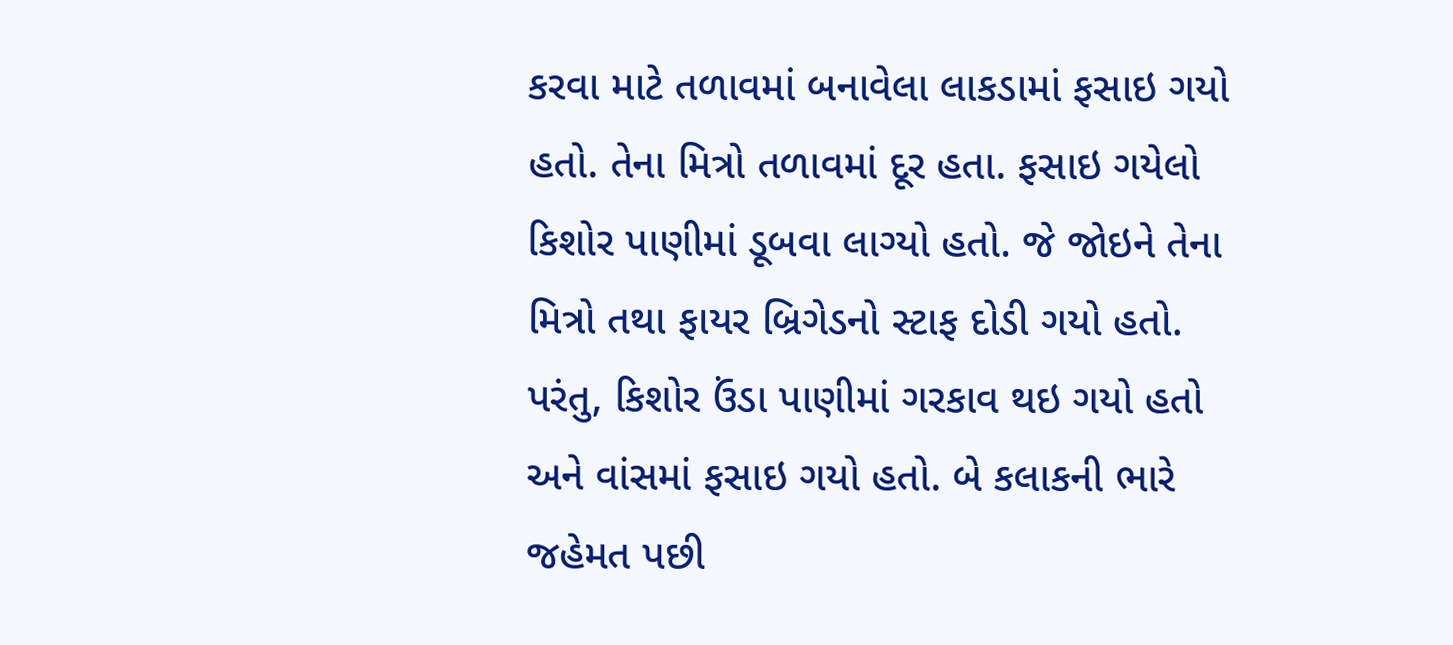કરવા માટે તળાવમાં બનાવેલા લાકડામાં ફસાઇ ગયો હતો. તેના મિત્રો તળાવમાં દૂર હતા. ફસાઇ ગયેલો કિશોર પાણીમાં ડૂબવા લાગ્યો હતો. જે જોઇને તેના મિત્રો તથા ફાયર બ્રિગેડનો સ્ટાફ દોડી ગયો હતો. પરંતુ, કિશોર ઉંડા પાણીમાં ગરકાવ થઇ ગયો હતો અને વાંસમાં ફસાઇ ગયો હતો. બે કલાકની ભારે જહેમત પછી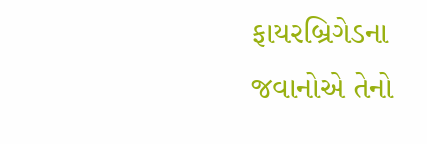ફાયરબ્રિગેડના જવાનોએ તેનો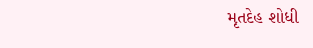મૃતદેહ શોધી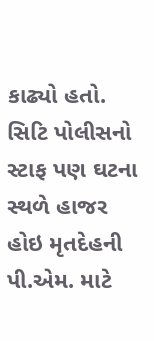કાઢ્યો હતો. સિટિ પોલીસનો સ્ટાફ પણ ઘટના સ્થળે હાજર હોઇ મૃતદેહની પી.એમ. માટે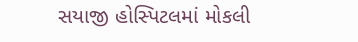સયાજી હોસ્પિટલમાં મોકલી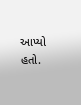આપ્યો હતો.